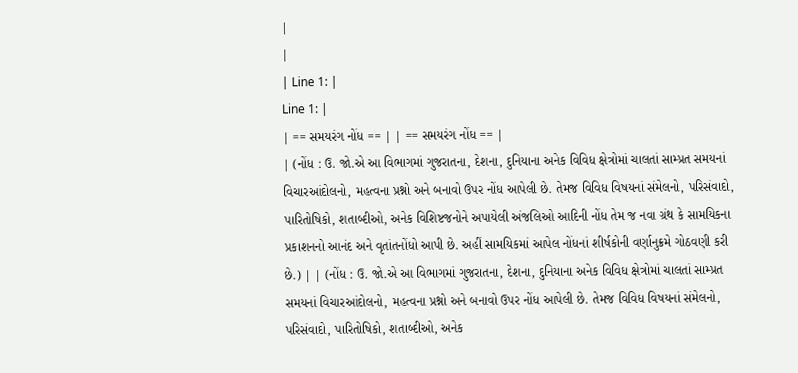|
|
| Line 1: |
Line 1: |
| == સમયરંગ નોંધ == | | == સમયરંગ નોંધ == |
| (નોંધ : ઉ. જો.એ આ વિભાગમાં ગુજરાતના, દેશના, દુનિયાના અનેક વિવિધ ક્ષેત્રોમાં ચાલતાં સામ્પ્રત સમયનાં વિચારઆંદોલનો, મહત્વના પ્રશ્નો અને બનાવો ઉપર નોંધ આપેલી છે. તેમજ વિવિધ વિષયનાં સંમેલનો, પરિસંવાદો, પારિતોષિકો, શતાબ્દીઓ, અનેક વિશિષ્ટજનોને અપાયેલી અંજલિઓ આદિની નોંધ તેમ જ નવા ગ્રંથ કે સામયિકના પ્રકાશનનો આનંદ અને વૃતાંતનોંધો આપી છે. અહીં સામયિકમાં આપેલ નોંધનાં શીર્ષકોની વર્ણાનુક્રમે ગોઠવણી કરી છે.) | | (નોંધ : ઉ. જો.એ આ વિભાગમાં ગુજરાતના, દેશના, દુનિયાના અનેક વિવિધ ક્ષેત્રોમાં ચાલતાં સામ્પ્રત સમયનાં વિચારઆંદોલનો, મહત્વના પ્રશ્નો અને બનાવો ઉપર નોંધ આપેલી છે. તેમજ વિવિધ વિષયનાં સંમેલનો, પરિસંવાદો, પારિતોષિકો, શતાબ્દીઓ, અનેક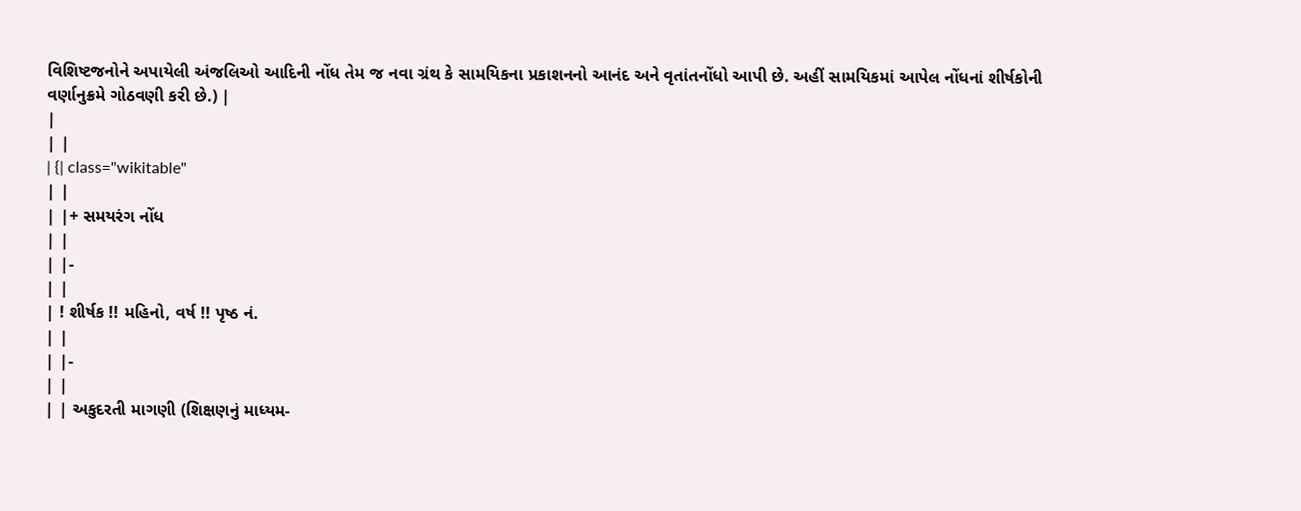વિશિષ્ટજનોને અપાયેલી અંજલિઓ આદિની નોંધ તેમ જ નવા ગ્રંથ કે સામયિકના પ્રકાશનનો આનંદ અને વૃતાંતનોંધો આપી છે. અહીં સામયિકમાં આપેલ નોંધનાં શીર્ષકોની વર્ણાનુક્રમે ગોઠવણી કરી છે.) |
|
| |
| {| class="wikitable"
| |
| |+ સમયરંગ નોંધ
| |
| |-
| |
| ! શીર્ષક !! મહિનો, વર્ષ !! પૃષ્ઠ નં.
| |
| |-
| |
| | અકુદરતી માગણી (શિક્ષણનું માધ્યમ-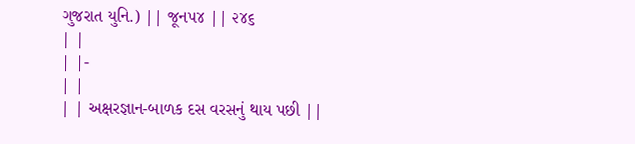ગુજરાત યુનિ.) || જૂન૫૪ || ૨૪૬
| |
| |-
| |
| | અક્ષરજ્ઞાન-બાળક દસ વરસનું થાય પછી ||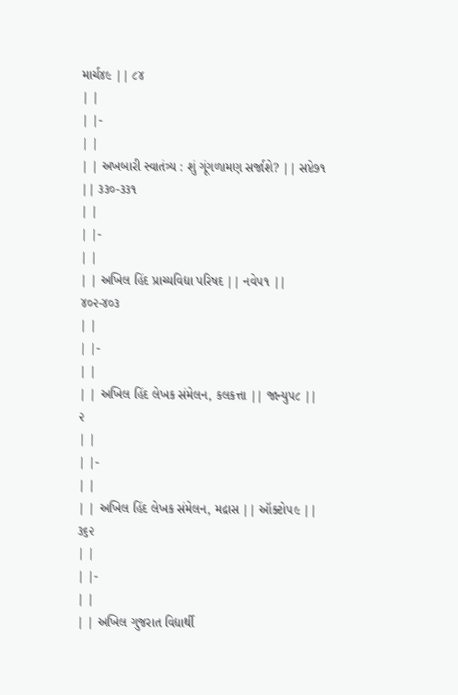માર્ચ૪૯ || ૮૪
| |
| |-
| |
| | અખબારી સ્વાતંત્ર્ય : શું ગૂંગળામણ સર્જાશે? || સપ્ટે૭૧ || ૩૩૦-૩૩૧
| |
| |-
| |
| | અખિલ હિંદ પ્રાચ્યવિદ્યા પરિષદ || નવે૫૧ || ૪૦૨-૪૦૩
| |
| |-
| |
| | અખિલ હિંદ લેખક સંમેલન, કલકત્તા || જાન્યુ૫૮ || ૨
| |
| |-
| |
| | અખિલ હિંદ લેખક સંમેલન, મદ્રાસ || ઑક્ટો૫૯ || ૩૬૨
| |
| |-
| |
| | અખિલ ગુજરાત વિદ્યાર્થી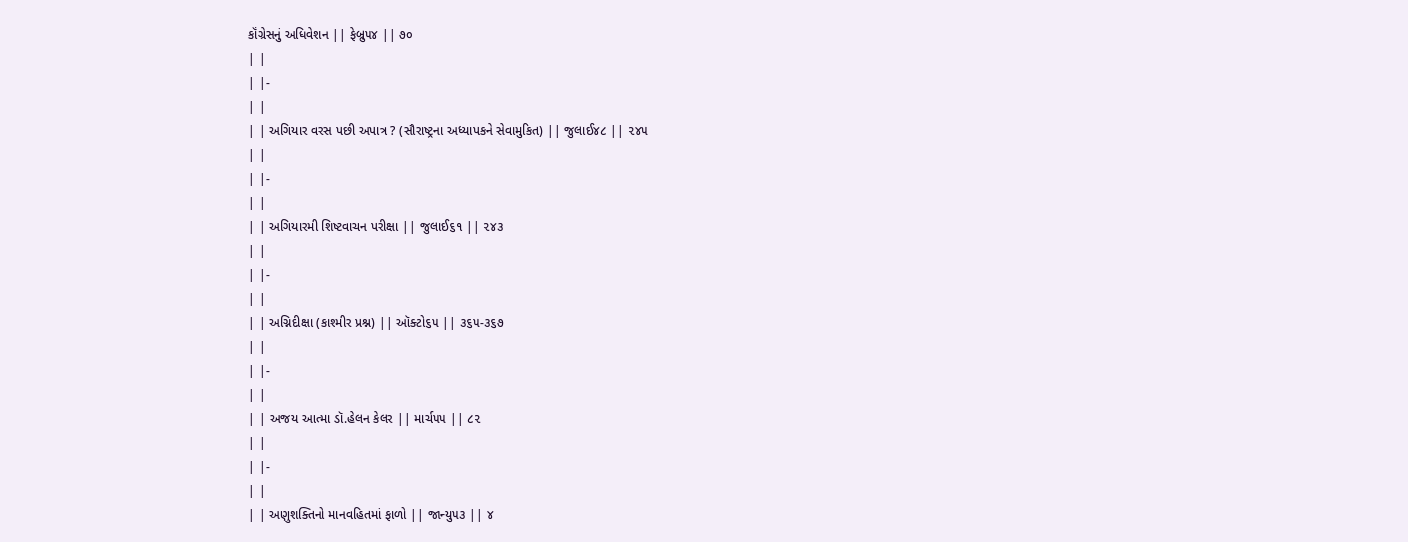કૉંગ્રેસનું અધિવેશન || ફેબ્રુ૫૪ || ૭૦
| |
| |-
| |
| | અગિયાર વરસ પછી અપાત્ર ? (સૌરાષ્ટ્રના અધ્યાપકને સેવામુકિત) || જુલાઈ૪૮ || ૨૪૫
| |
| |-
| |
| | અગિયારમી શિષ્ટવાચન પરીક્ષા || જુલાઈ૬૧ || ૨૪૩
| |
| |-
| |
| | અગ્નિદીક્ષા (કાશ્મીર પ્રશ્ન) || ઑક્ટો૬૫ || ૩૬૫-૩૬૭
| |
| |-
| |
| | અજય આત્મા ડૉ.હેલન કેલર || માર્ચ૫૫ || ૮૨
| |
| |-
| |
| | અણુશક્તિનો માનવહિતમાં ફાળો || જાન્યુ૫૩ || ૪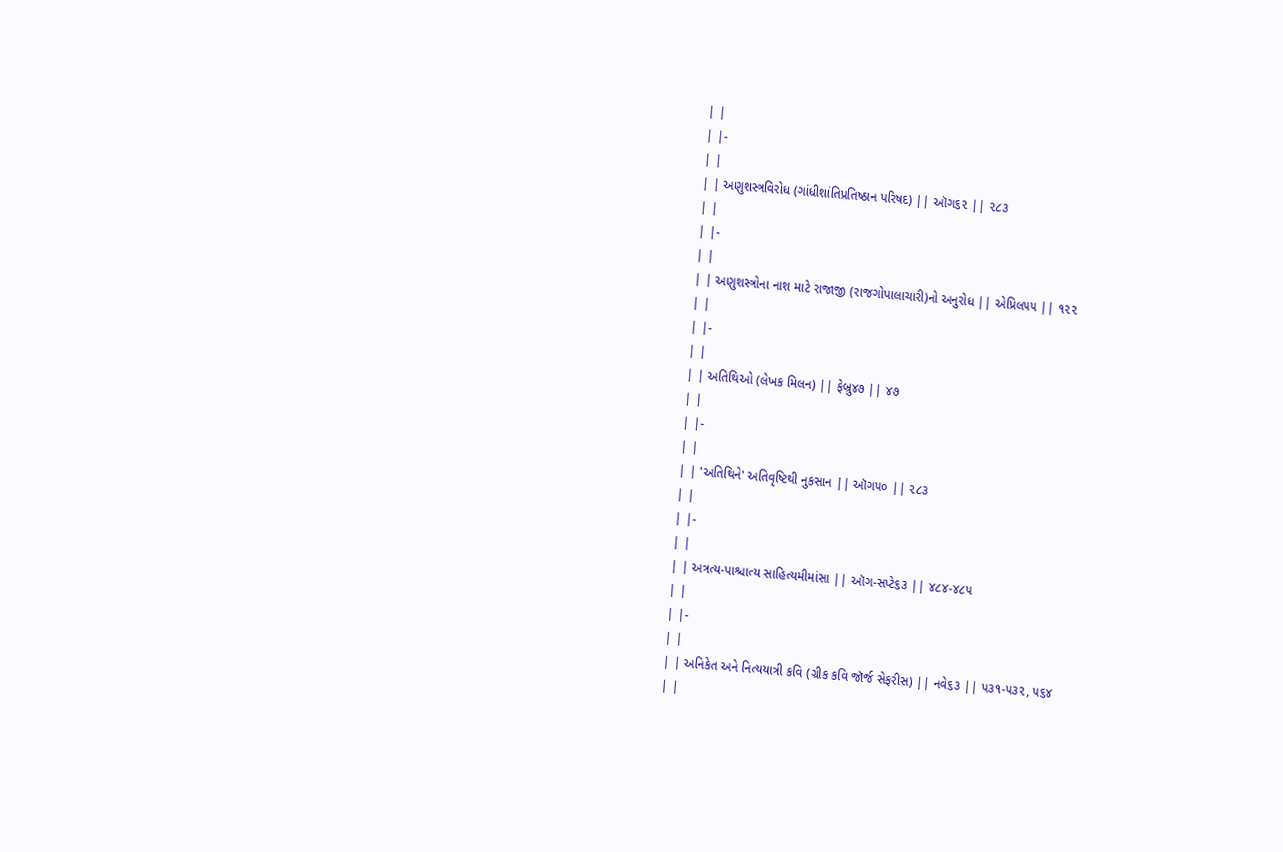| |
| |-
| |
| | અણુશસ્ત્રવિરોધ (ગાંધીશાંતિપ્રતિષ્ઠાન પરિષદ) || ઑગ૬૨ || ૨૮૩
| |
| |-
| |
| | અણુશસ્ત્રોના નાશ માટે રાજાજી (રાજગોપાલાચારી)નો અનુરોધ || એપ્રિલ૫૫ || ૧૨૨
| |
| |-
| |
| | અતિથિઓ (લેખક મિલન) || ફેબ્રુ૪૭ || ૪૭
| |
| |-
| |
| | 'અતિથિને' અતિવૃષ્ટિથી નુકસાન || ઑગ૫૦ || ૨૮૩
| |
| |-
| |
| | અત્રત્ય-પાશ્ચાત્ય સાહિત્યમીમાંસા || ઑગ-સપ્ટે૬૩ || ૪૮૪-૪૮૫
| |
| |-
| |
| | અનિકેત અને નિત્યયાત્રી કવિ (ગ્રીક કવિ જૉર્જ સેફરીસ) || નવે૬૩ || ૫૩૧-૫૩૨, ૫૬૪
| |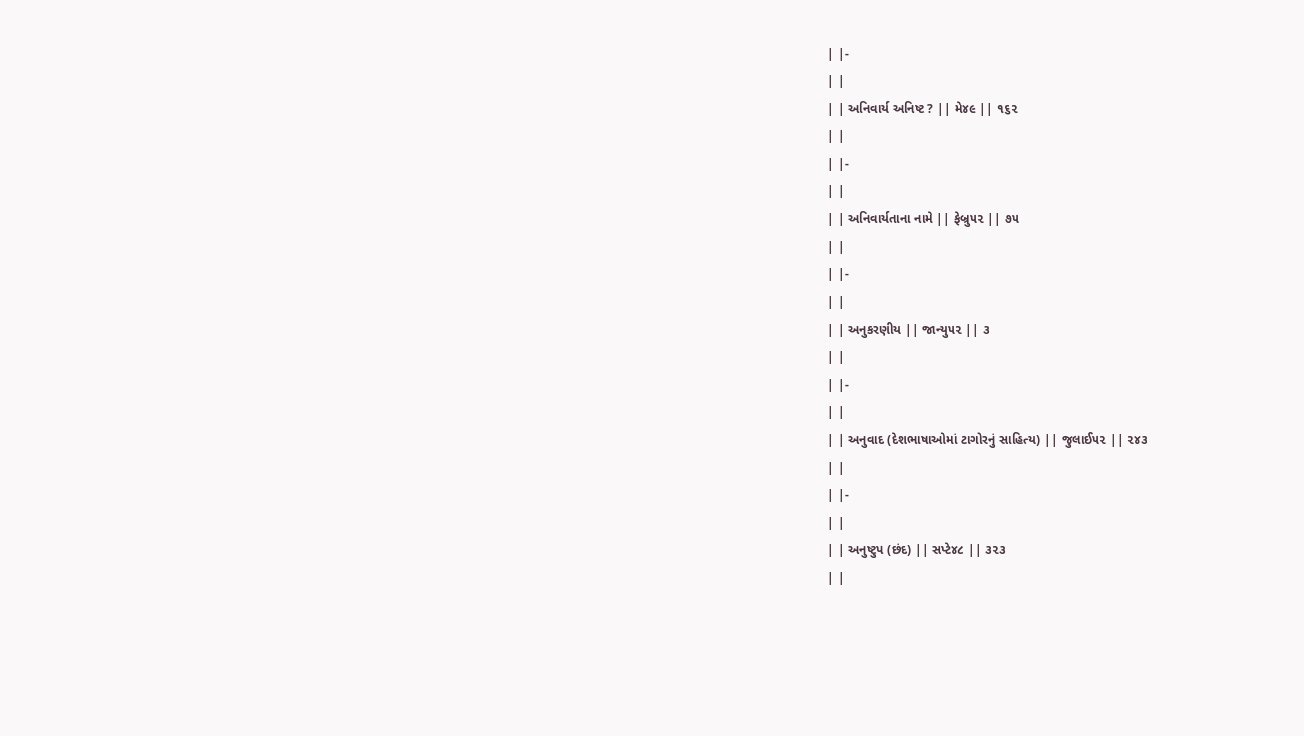| |-
| |
| | અનિવાર્ય અનિષ્ટ ? || મે૪૯ || ૧૬૨
| |
| |-
| |
| | અનિવાર્યતાના નામે || ફેબ્રુ૫૨ || ૭૫
| |
| |-
| |
| | અનુકરણીય || જાન્યુ૫૨ || ૩
| |
| |-
| |
| | અનુવાદ (દેશભાષાઓમાં ટાગોરનું સાહિત્ય) || જુલાઈ૫૨ || ૨૪૩
| |
| |-
| |
| | અનુષ્ટુપ (છંદ) || સપ્ટે૪૮ || ૩૨૩
| |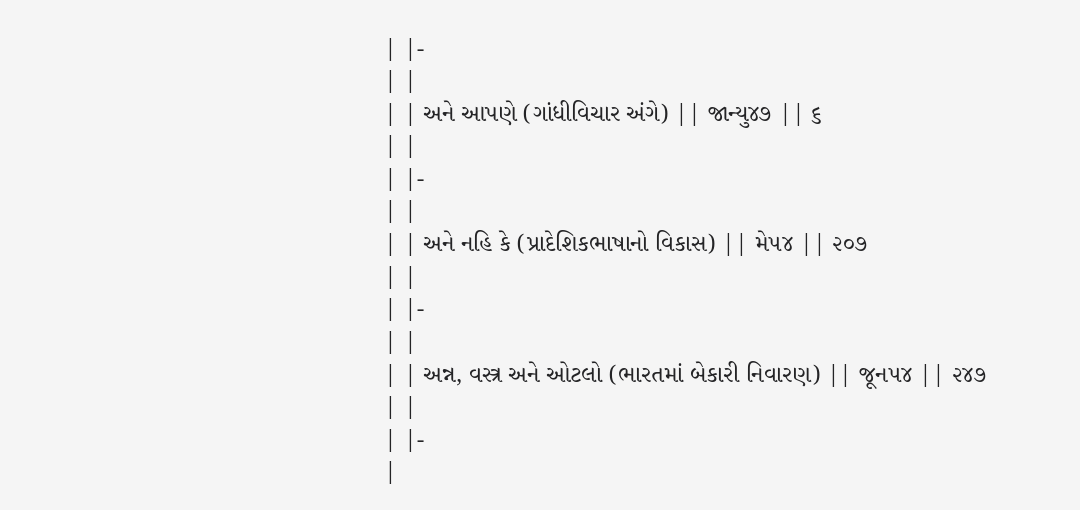| |-
| |
| | અને આપણે (ગાંધીવિચાર અંગે) || જાન્યુ૪૭ || ૬
| |
| |-
| |
| | અને નહિ કે (પ્રાદેશિકભાષાનો વિકાસ) || મે૫૪ || ૨૦૭
| |
| |-
| |
| | અન્ન, વસ્ત્ર અને ઓટલો (ભારતમાં બેકારી નિવારણ) || જૂન૫૪ || ૨૪૭
| |
| |-
|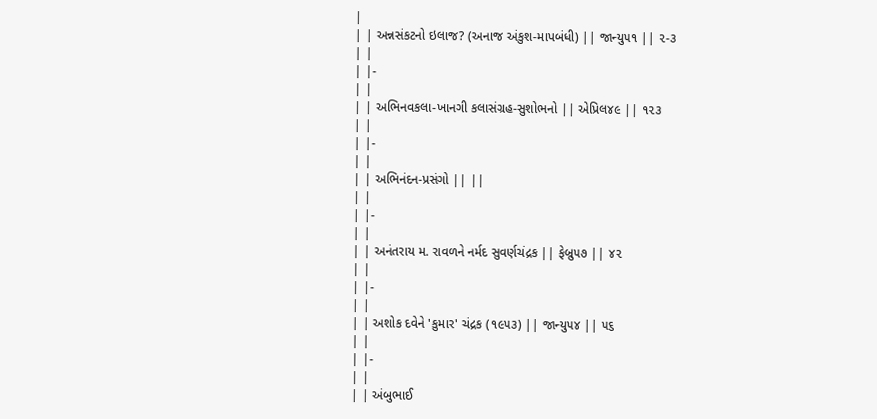|
| | અન્નસંકટનો ઇલાજ? (અનાજ અંકુશ-માપબંધી) || જાન્યુ૫૧ || ૨-૩
| |
| |-
| |
| | અભિનવકલા-ખાનગી કલાસંગ્રહ-સુશોભનો || એપ્રિલ૪૯ || ૧૨૩
| |
| |-
| |
| | અભિનંદન-પ્રસંગો || ||
| |
| |-
| |
| | અનંતરાય મ. રાવળને નર્મદ સુવર્ણચંદ્રક || ફેબ્રુ૫૭ || ૪૨
| |
| |-
| |
| | અશોક દવેને 'કુમાર' ચંદ્રક (૧૯૫૩) || જાન્યુ૫૪ || ૫૬
| |
| |-
| |
| | અંબુભાઈ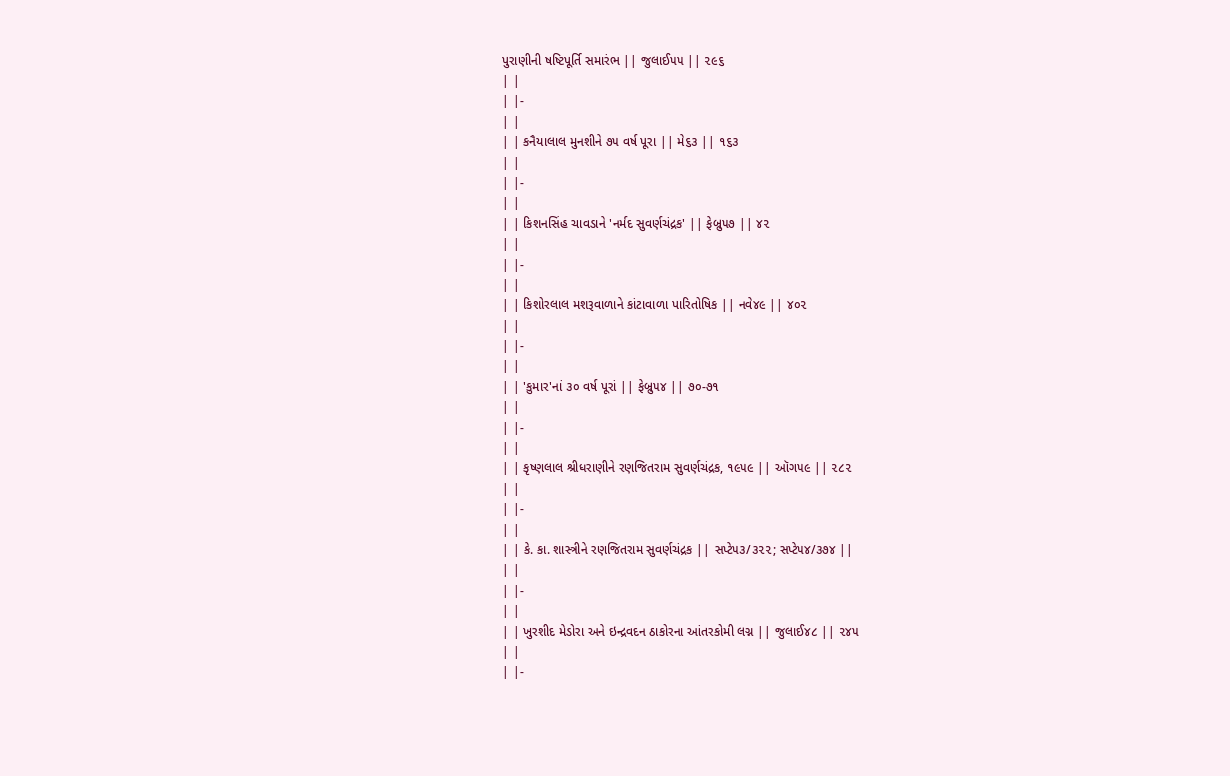પુરાણીની ષષ્ટિપૂર્તિ સમારંભ || જુલાઈ૫૫ || ૨૯૬
| |
| |-
| |
| | કનૈયાલાલ મુનશીને ૭૫ વર્ષ પૂરા || મે૬૩ || ૧૬૩
| |
| |-
| |
| | કિશનસિંહ ચાવડાને 'નર્મદ સુવર્ણચંદ્રક' || ફેબ્રુ૫૭ || ૪૨
| |
| |-
| |
| | કિશોરલાલ મશરૂવાળાને કાંટાવાળા પારિતોષિક || નવે૪૯ || ૪૦૨
| |
| |-
| |
| | 'કુમાર'નાં ૩૦ વર્ષ પૂરાં || ફેબ્રુ૫૪ || ૭૦-૭૧
| |
| |-
| |
| | કૃષ્ણલાલ શ્રીધરાણીને રણજિતરામ સુવર્ણચંદ્રક, ૧૯૫૯ || ઑગ૫૯ || ૨૮૨
| |
| |-
| |
| | કે. કા. શાસ્ત્રીને રણજિતરામ સુવર્ણચંદ્રક || સપ્ટે૫૩/૩૨૨; સપ્ટે૫૪/૩૭૪ ||
| |
| |-
| |
| | ખુરશીદ મેડોરા અને ઇન્દ્રવદન ઠાકોરના આંતરકોમી લગ્ન || જુલાઈ૪૮ || ૨૪૫
| |
| |-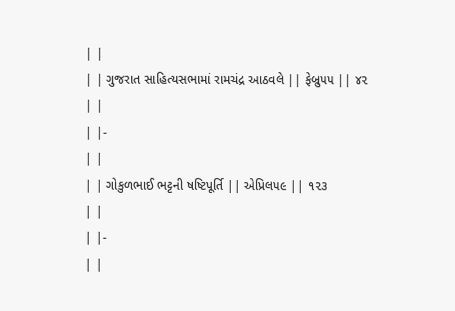| |
| | ગુજરાત સાહિત્યસભામાં રામચંદ્ર આઠવલે || ફેબ્રુ૫૫ || ૪૨
| |
| |-
| |
| | ગોકુળભાઈ ભટ્ટની ષષ્ટિપૂર્તિ || એપ્રિલ૫૯ || ૧૨૩
| |
| |-
| |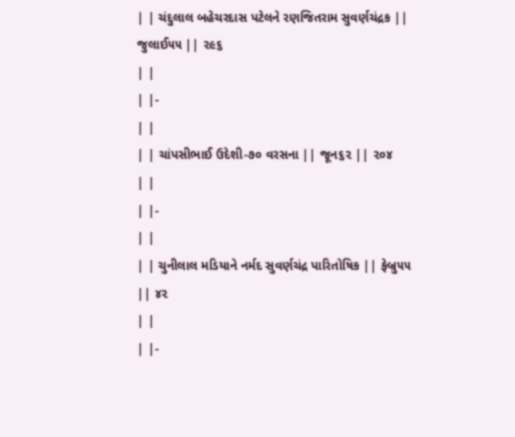| | ચંદુલાલ બહેચરદાસ પટેલને રણજિતરામ સુવર્ણચંદ્રક || જુલાઈ૫૫ || ૨૯૬
| |
| |-
| |
| | ચાંપસીભાઈ ઉદેશી-૭૦ વરસના || જૂન૬૨ || ૨૦૪
| |
| |-
| |
| | ચુનીલાલ મડિયાને નર્મદ સુવર્ણચંદ્ર પારિતોષિક || ફેબ્રુ૫૫ || ૪૨
| |
| |-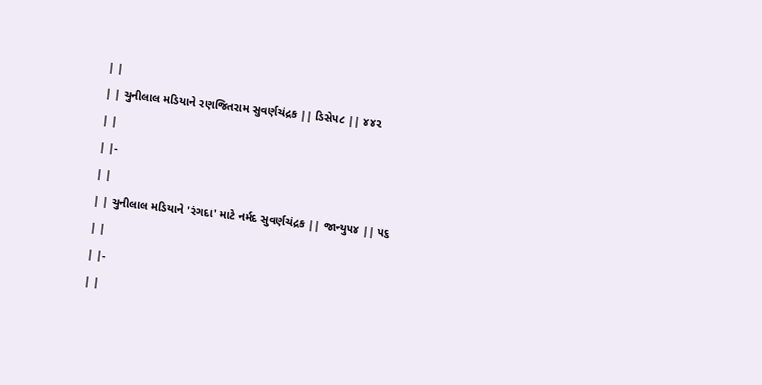| |
| | ચુનીલાલ મડિયાને રણજિતરામ સુવર્ણચંદ્રક || ડિસે૫૮ || ૪૪૨
| |
| |-
| |
| | ચુનીલાલ મડિયાને 'રંગદા' માટે નર્મદ સુવર્ણચંદ્રક || જાન્યુ૫૪ || ૫૬
| |
| |-
| |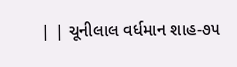| | ચૂનીલાલ વર્ધમાન શાહ-૭૫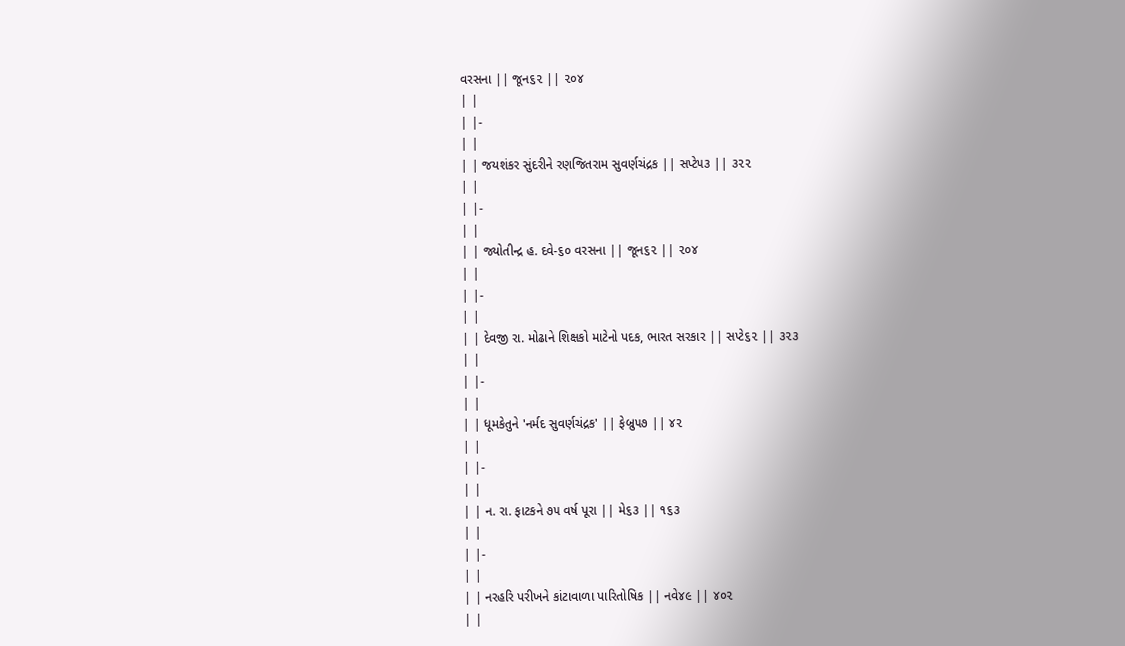વરસના || જૂન૬૨ || ૨૦૪
| |
| |-
| |
| | જયશંકર સુંદરીને રણજિતરામ સુવર્ણચંદ્રક || સપ્ટે૫૩ || ૩૨૨
| |
| |-
| |
| | જ્યોતીન્દ્ર હ. દવે-૬૦ વરસના || જૂન૬૨ || ૨૦૪
| |
| |-
| |
| | દેવજી રા. મોઢાને શિક્ષકો માટેનો પદક, ભારત સરકાર || સપ્ટે૬૨ || ૩૨૩
| |
| |-
| |
| | ધૂમકેતુને 'નર્મદ સુવર્ણચંદ્રક' || ફેબ્રુ૫૭ || ૪૨
| |
| |-
| |
| | ન. રા. ફાટકને ૭૫ વર્ષ પૂરા || મે૬૩ || ૧૬૩
| |
| |-
| |
| | નરહરિ પરીખને કાંટાવાળા પારિતોષિક || નવે૪૯ || ૪૦૨
| |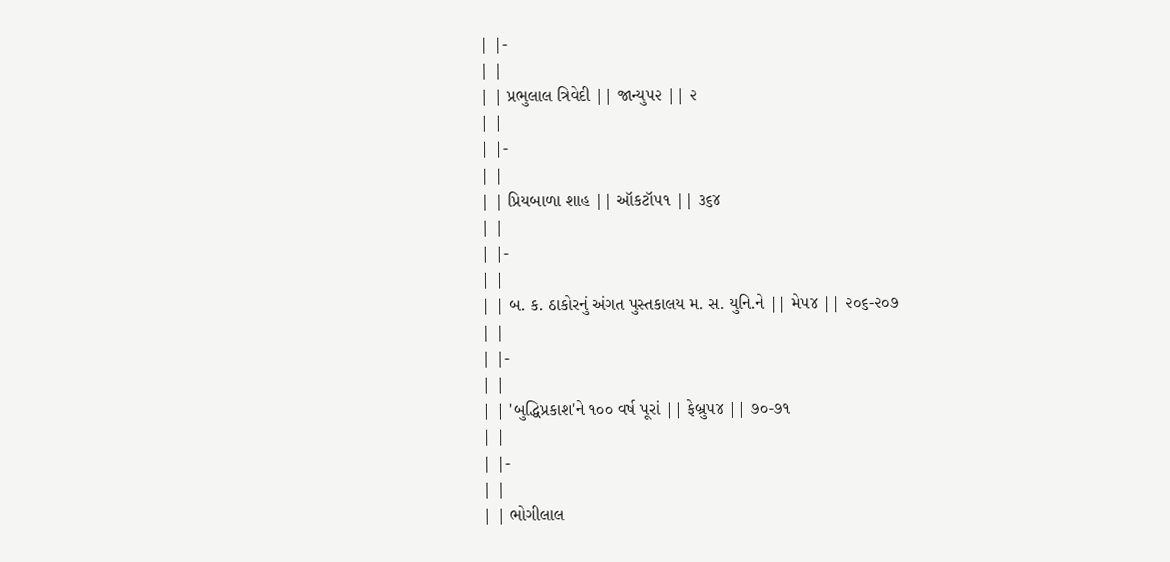| |-
| |
| | પ્રભુલાલ ત્રિવેદી || જાન્યુ૫૨ || ૨
| |
| |-
| |
| | પ્રિયબાળા શાહ || ઑકટૉ૫૧ || ૩૬૪
| |
| |-
| |
| | બ. ક. ઠાકોરનું અંગત પુસ્તકાલય મ. સ. યુનિ.ને || મે૫૪ || ૨૦૬-૨૦૭
| |
| |-
| |
| | 'બુદ્ધિપ્રકાશ'ને ૧૦૦ વર્ષ પૂરાં || ફેબ્રુ૫૪ || ૭૦-૭૧
| |
| |-
| |
| | ભોગીલાલ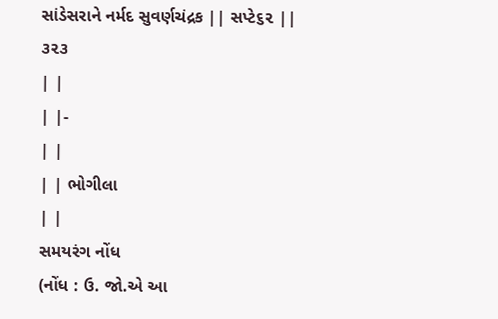સાંડેસરાને નર્મદ સુવર્ણચંદ્રક || સપ્ટે૬૨ || ૩૨૩
| |
| |-
| |
| | ભોગીલા
| |
સમયરંગ નોંધ
(નોંધ : ઉ. જો.એ આ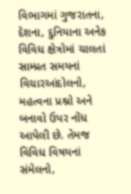વિભાગમાં ગુજરાતના, દેશના, દુનિયાના અનેક વિવિધ ક્ષેત્રોમાં ચાલતાં સામ્પ્રત સમયનાં વિચારઆંદોલનો, મહત્વના પ્રશ્નો અને બનાવો ઉપર નોંધ આપેલી છે. તેમજ વિવિધ વિષયનાં સંમેલનો,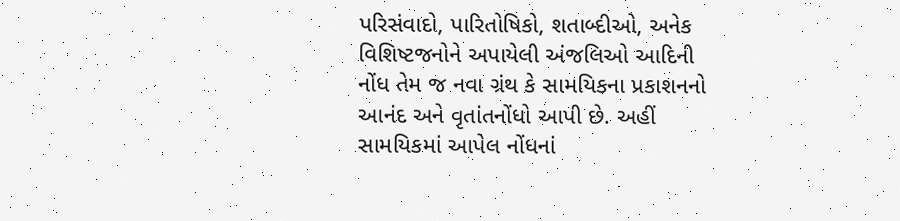પરિસંવાદો, પારિતોષિકો, શતાબ્દીઓ, અનેક વિશિષ્ટજનોને અપાયેલી અંજલિઓ આદિની નોંધ તેમ જ નવા ગ્રંથ કે સામયિકના પ્રકાશનનો આનંદ અને વૃતાંતનોંધો આપી છે. અહીં સામયિકમાં આપેલ નોંધનાં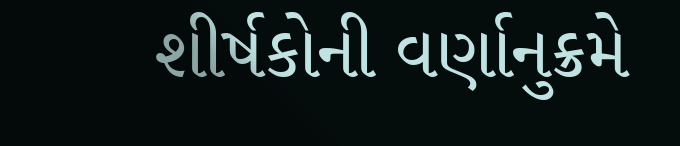શીર્ષકોની વર્ણાનુક્રમે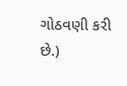ગોઠવણી કરી છે.)